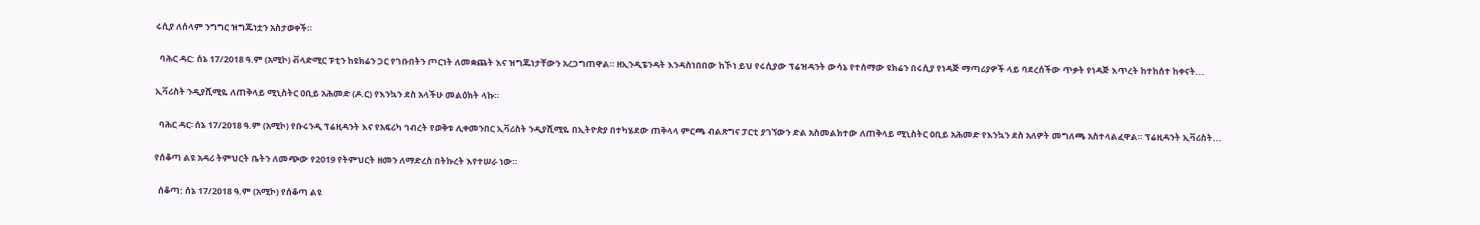ሩሲያ ለሰላም ንግግር ዝግጁነቷን አስታወቀች።

  ባሕር ዳር: ሰኔ 17/2018 ዓ.ም (አሚኮ) ቭላድሚር ፑቲን ከዩክሬን ጋር የገቡበትን ጦርነት ለመቋጨት እና ዝግጁነታቸውን አረጋግጠዋል። ዘኢንዲፔንዳት እንዳስነበበው ከኾነ ይህ የሩሲያው ፕሬዝዳንት ውሳኔ የተሰማው ዩክሬን በሩሲያ የነዳጅ ማጣሪያዎች ላይ ባደረሰችው ጥቃት የነዳጅ እጥረት ከተከሰተ ከቀናት...

ኢቫሪስት ንዲያሺሚዬ ለጠቅላይ ሚኒስትር ዐቢይ አሕመድ (ዶ.ር) የእንኳን ደስ አላችሁ መልዕክት ላኩ።

  ባሕር ዳር፡ ሰኔ 17/2018 ዓ.ም (አሚኮ) የቡሩንዲ ፕሬዚዳንት እና የአፍሪካ ኅብረት የወቅቱ ሊቀመንበር ኢቫሪስት ንዲያሺሚዬ በኢትዮጵያ በተካሄደው ጠቅላላ ምርጫ ብልጽግና ፓርቲ ያገኘውን ድል አስመልክተው ለጠቅላይ ሚኒስትር ዐቢይ አሕመድ የእንኳን ደስ አለዎት መግለጫ አስተላልፈዋል። ፕሬዚዳንት ኢቫሪስት...

የሰቆጣ ልዩ አዳሪ ትምህርት ቤትን ለመጭው የ2019 የትምህርት ዘመን ለማድረስ በትኩረት እየተሠራ ነው።

  ሰቆጣ: ሰኔ 17/2018 ዓ.ም (አሚኮ) የሰቆጣ ልዩ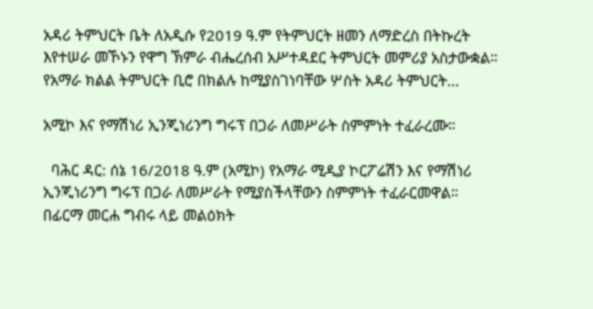አዳሪ ትምህርት ቤት ለአዲሱ የ2019 ዓ.ም የትምህርት ዘመን ለማድረስ በትኩረት እየተሠራ መኾኑን የዋግ ኽምራ ብሔረሰብ አሥተዳደር ትምህርት መምሪያ አስታውቋል። የአማራ ክልል ትምህርት ቢሮ በክልሉ ከሚያስገነባቸው ሦስት አዳሪ ትምህርት...

አሚኮ እና የማሽነሪ ኢንጂነሪንግ ግሩፕ በጋራ ለመሥራት ስምምነት ተፈራረሙ።

  ባሕር ዳር: ሰኔ 16/2018 ዓ.ም (አሚኮ) የአማራ ሚዲያ ኮርፖሬሽን እና የማሽነሪ ኢንጂነሪንግ ግሩፕ በጋራ ለመሥራት የሚያስችላቸውን ስምምነት ተፈራርመዋል። በፊርማ መርሐ ግብሩ ላይ መልዕክት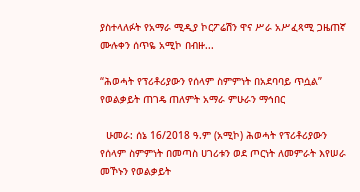ያስተላለፉት የአማራ ሚዲያ ኮርፖሬሽን ዋና ሥራ አሥፈጻሚ ጋዜጠኛ ሙሉቀን ሰጥዬ አሚኮ በብዙ...

“ሕወሓት የፕሪቶሪያውን የሰላም ስምምነት በአደባባይ ጥሷል” የወልቃይት ጠገዴ ጠለምት አማራ ምሁራን ማኅበር

  ሁመራ: ሰኔ 16/2018 ዓ.ም (አሚኮ) ሕወሓት የፕሪቶሪያውን የሰላም ስምምነት በመጣስ ሀገሪቱን ወደ ጦርነት ለመምራት እየሠራ መኾኑን የወልቃይት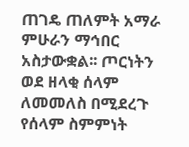ጠገዴ ጠለምት አማራ ምሁራን ማኅበር አስታውቋል፡፡ ጦርነትን ወደ ዘላቂ ሰላም ለመመለስ በሚደረጉ የሰላም ስምምነት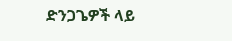ድንጋጌዎች ላይ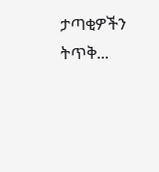ታጣቂዎችን ትጥቅ...